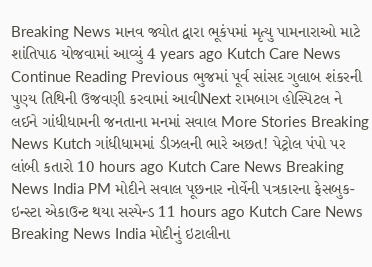Breaking News માનવ જ્યોત દ્વારા ભૂકંપમાં મૃત્યુ પામનારાઓ માટે શાંતિપાઠ યોજવામાં આવ્યું 4 years ago Kutch Care News Continue Reading Previous ભુજમાં પૂર્વ સાંસદ ગુલાબ શંકરની પુણ્ય તિથિની ઉજવણી કરવામાં આવીNext રામબાગ હોસ્પિટલ ને લઈને ગાંધીધામની જનતાના મનમાં સવાલ More Stories Breaking News Kutch ગાંધીધામમાં ડીઝલની ભારે અછત! પેટ્રોલ પંપો પર લાંબી કતારો 10 hours ago Kutch Care News Breaking News India PM મોદીને સવાલ પૂછનાર નોર્વેની પત્રકારના ફેસબુક-ઇન્સ્ટા એકાઉન્ટ થયા સસ્પેન્ડ 11 hours ago Kutch Care News Breaking News India મોદીનું ઇટાલીના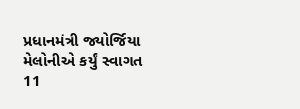પ્રધાનમંત્રી જ્યોર્જિયા મેલોનીએ કર્યું સ્વાગત 11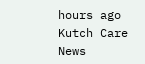hours ago Kutch Care News